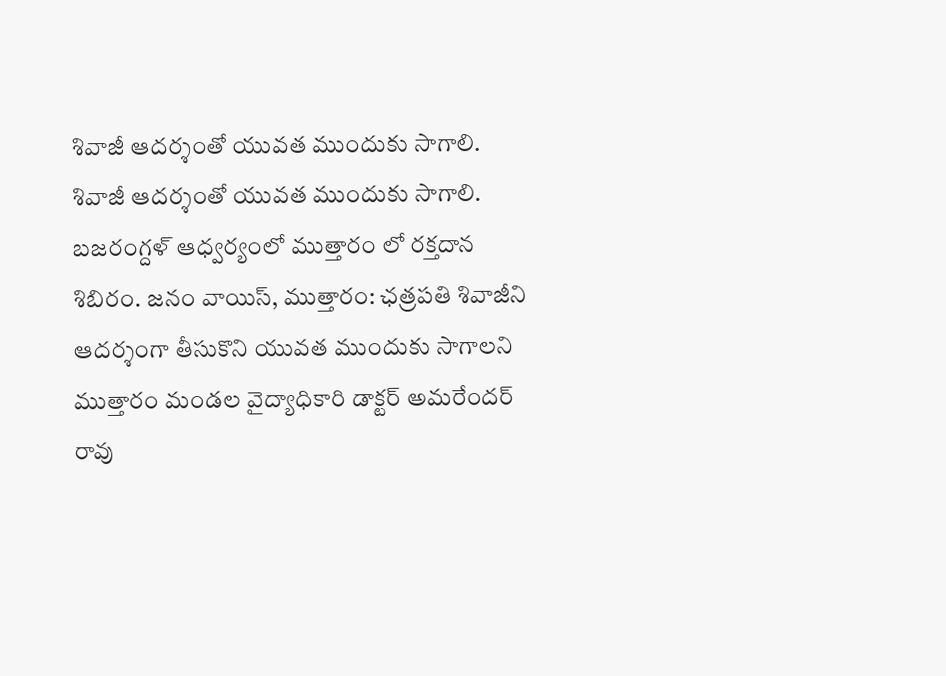శివాజీ ఆదర్శంతో యువత ముందుకు సాగాలి.
శివాజీ ఆదర్శంతో యువత ముందుకు సాగాలి. బజరంగ్దళ్ ఆధ్వర్యంలో ముత్తారం లో రక్తదాన శిబిరం. జనం వాయిస్, ముత్తారం: ఛత్రపతి శివాజీని ఆదర్శంగా తీసుకొని యువత ముందుకు సాగాలని ముత్తారం మండల వైద్యాధికారి డాక్టర్ అమరేందర్ రావు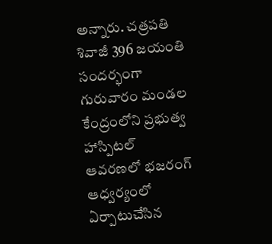అన్నారు. చత్రపతి శివాజీ 396 జయంతి సందర్భంగా గురువారం మండల కేంద్రంలోని ప్రభుత్వ హాస్పిటల్ ఆవరణలో భజరంగ్ ఆధ్వర్యంలో ఏర్పాటుచేసిన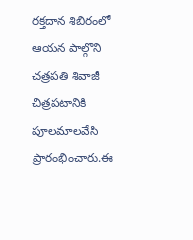రక్తదాన శిబిరంలో ఆయన పాల్గొని చత్రపతి శివాజీ చిత్రపటానికి పూలమాలవేసి ప్రారంభించారు.ఈ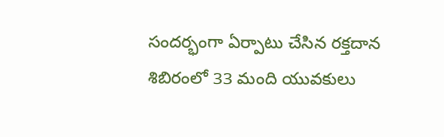సందర్భంగా ఏర్పాటు చేసిన రక్తదాన శిబిరంలో 33 మంది యువకులు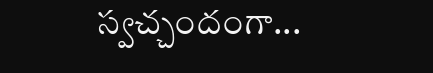స్వచ్చందంగా...